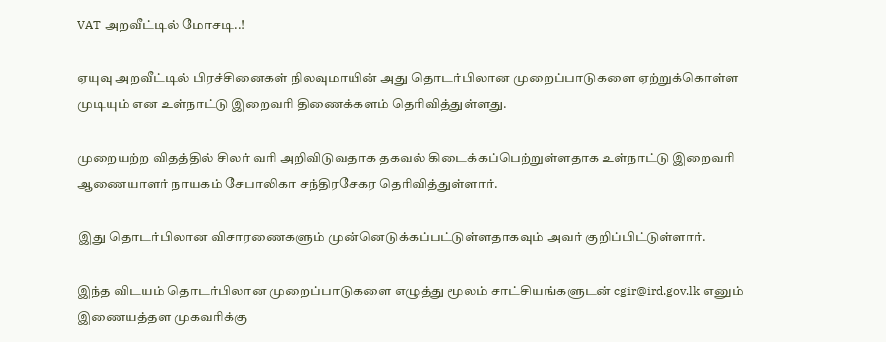VAT அறவீட்டில் மோசடி..!

ஏயுவு அறவீட்டில் பிரச்சினைகள் நிலவுமாயின் அது தொடர்பிலான முறைப்பாடுகளை ஏற்றுக்கொள்ள முடியும் என உள்நாட்டு இறைவரி திணைக்களம் தெரிவித்துள்ளது.

முறையற்ற விதத்தில் சிலர் வரி அறிவிடுவதாக தகவல் கிடைக்கப்பெற்றுள்ளதாக உள்நாட்டு இறைவரி ஆணையாளர் நாயகம் சேபாலிகா சந்திரசேகர தெரிவித்துள்ளார்.

இது தொடர்பிலான விசாரணைகளும் முன்னெடுக்கப்பட்டுள்ளதாகவும் அவர் குறிப்பிட்டுள்ளார்.

இந்த விடயம் தொடர்பிலான முறைப்பாடுகளை எழுத்து மூலம் சாட்சியங்களுடன் cgir@ird.gov.lk எனும் இணையத்தள முகவரிக்கு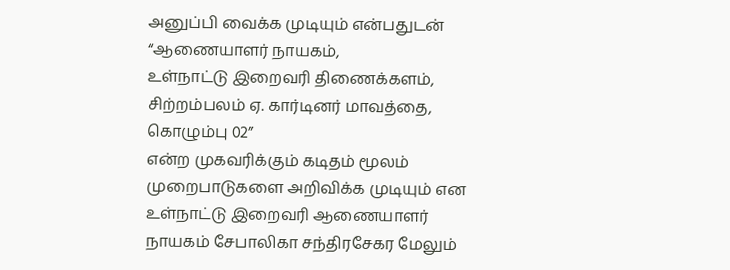அனுப்பி வைக்க முடியும் என்பதுடன் “ஆணையாளர் நாயகம்,
உள்நாட்டு இறைவரி திணைக்களம்,
சிற்றம்பலம் ஏ. கார்டினர் மாவத்தை,
கொழும்பு 02”
என்ற முகவரிக்கும் கடிதம் மூலம் முறைபாடுகளை அறிவிக்க முடியும் என உள்நாட்டு இறைவரி ஆணையாளர் நாயகம் சேபாலிகா சந்திரசேகர மேலும்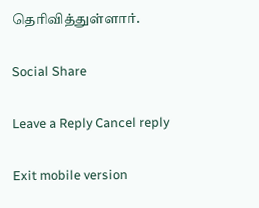தெரிவித்துள்ளார்.

Social Share

Leave a Reply Cancel reply

Exit mobile version